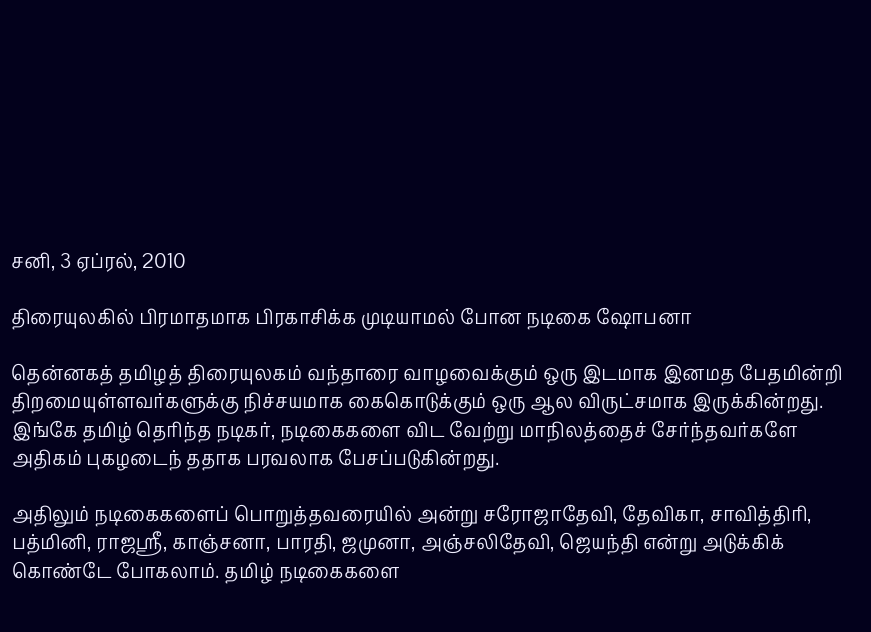சனி, 3 ஏப்ரல், 2010

திரையுலகில் பிரமாதமாக பிரகாசிக்க முடியாமல் போன நடிகை ஷோபனா

தென்னகத் தமிழத் திரையுலகம் வந்தாரை வாழவைக்கும் ஒரு இடமாக இனமத பேதமின்றி திறமையுள்ளவர்களுக்கு நிச்சயமாக கைகொடுக்கும் ஒரு ஆல விருட்சமாக இருக்கின்றது. இங்கே தமிழ் தெரிந்த நடிகர், நடிகைகளை விட வேற்று மாநிலத்தைச் சேர்ந்தவர்களே அதிகம் புகழடைந் ததாக பரவலாக பேசப்படுகின்றது.

அதிலும் நடிகைகளைப் பொறுத்தவரையில் அன்று சரோஜாதேவி, தேவிகா, சாவித்திரி, பத்மினி, ராஜஸ்ரீ, காஞ்சனா, பாரதி, ஜமுனா, அஞ்சலிதேவி, ஜெயந்தி என்று அடுக்கிக் கொண்டே போகலாம். தமிழ் நடிகைகளை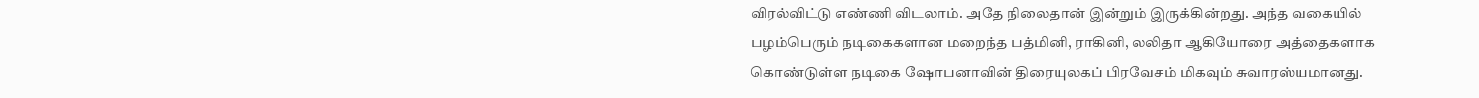விரல்விட்டு எண்ணி விடலாம். அதே நிலைதான் இன்றும் இருக்கின்றது. அந்த வகையில் பழம்பெரும் நடிகைகளான மறைந்த பத்மினி, ராகினி, லலிதா ஆகியோரை அத்தைகளாக கொண்டுள்ள நடிகை ஷோபனாவின் திரையுலகப் பிரவேசம் மிகவும் சுவாரஸ்யமானது.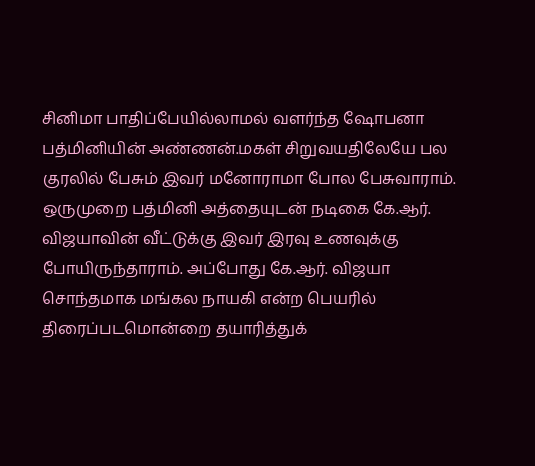சினிமா பாதிப்பேயில்லாமல் வளர்ந்த ஷோபனா பத்மினியின் அண்ணன்.மகள் சிறுவயதிலேயே பல குரலில் பேசும் இவர் மனோராமா போல பேசுவாராம். ஒருமுறை பத்மினி அத்தையுடன் நடிகை கே.ஆர். விஜயாவின் வீட்டுக்கு இவர் இரவு உணவுக்கு போயிருந்தாராம். அப்போது கே.ஆர். விஜயா சொந்தமாக மங்கல நாயகி என்ற பெயரில் திரைப்படமொன்றை தயாரித்துக்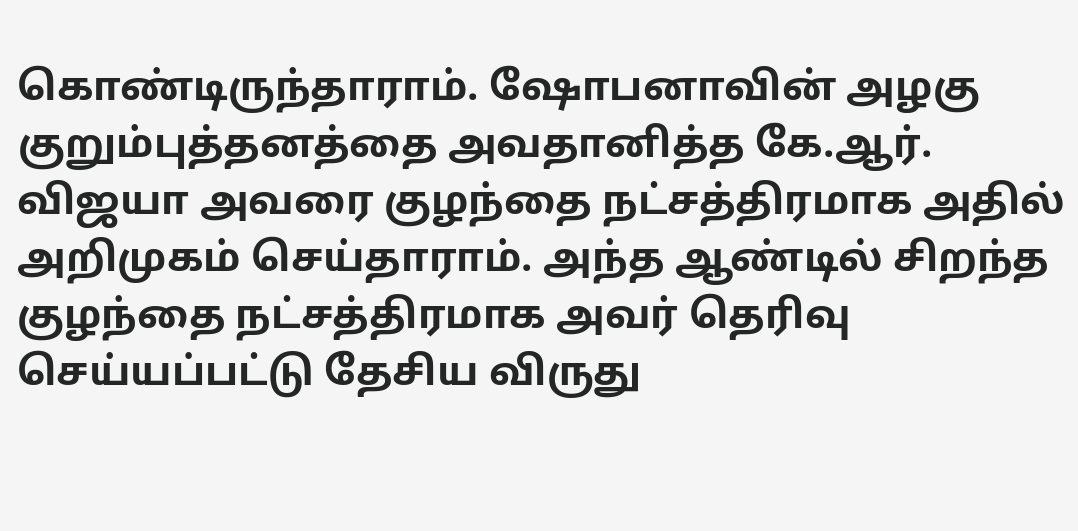கொண்டிருந்தாராம். ஷோபனாவின் அழகு குறும்புத்தனத்தை அவதானித்த கே.ஆர். விஜயா அவரை குழந்தை நட்சத்திரமாக அதில் அறிமுகம் செய்தாராம். அந்த ஆண்டில் சிறந்த குழந்தை நட்சத்திரமாக அவர் தெரிவு செய்யப்பட்டு தேசிய விருது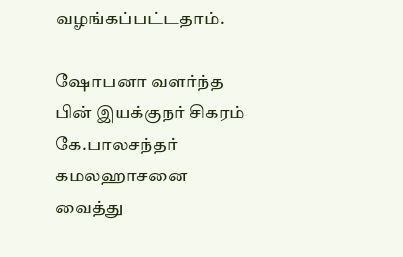வழங்கப்பட்டதாம்.

ஷோபனா வளர்ந்த பின் இயக்குநர் சிகரம் கே.பாலசந்தர் கமலஹாசனை வைத்து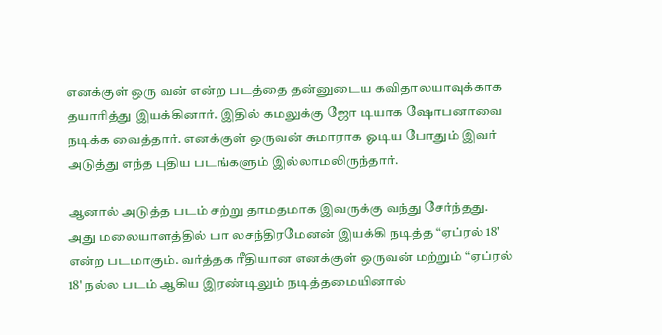எனக்குள் ஒரு வன் என்ற படத்தை தன்னுடைய கவிதாலயாவுக்காக தயாரித்து இயக்கினார். இதில் கமலுக்கு ஜோ டியாக ஷோபனாவை நடிக்க வைத்தார். எனக்குள் ஒருவன் சுமாராக ஓடிய போதும் இவர் அடுத்து எந்த புதிய படங்களும் இல்லாமலிருந்தார்.

ஆனால் அடுத்த படம் சற்று தாமதமாக இவருக்கு வந்து சேர்ந்தது. அது மலையாளத்தில் பா லசந்திரமேனன் இயக்கி நடித்த “ஏப்ரல் 18' என்ற படமாகும். வர்த்தக ரீதியான எனக்குள் ஒருவன் மற்றும் “ஏப்ரல் 18' நல்ல படம் ஆகிய இரண்டிலும் நடித்தமையினால்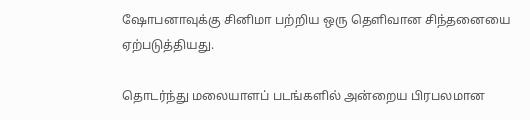ஷோபனாவுக்கு சினிமா பற்றிய ஒரு தெளிவான சிந்தனையை ஏற்படுத்தியது.

தொடர்ந்து மலையாளப் படங்களில் அன்றைய பிரபலமான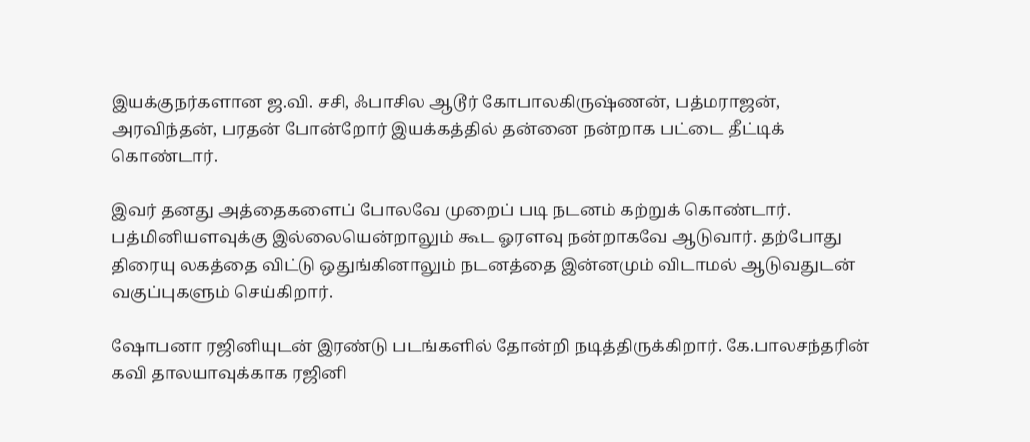இயக்குநர்களான ஜ.வி. சசி, ஃபாசில ஆடூர் கோபாலகிருஷ்ணன், பத்மராஜன், அரவிந்தன், பரதன் போன்றோர் இயக்கத்தில் தன்னை நன்றாக பட்டை தீட்டிக் கொண்டார்.

இவர் தனது அத்தைகளைப் போலவே முறைப் படி நடனம் கற்றுக் கொண்டார்.
பத்மினியளவுக்கு இல்லையென்றாலும் கூட ஓரளவு நன்றாகவே ஆடுவார். தற்போது திரையு லகத்தை விட்டு ஒதுங்கினாலும் நடனத்தை இன்னமும் விடாமல் ஆடுவதுடன் வகுப்புகளும் செய்கிறார்.

ஷோபனா ரஜினியுடன் இரண்டு படங்களில் தோன்றி நடித்திருக்கிறார். கே.பாலசந்தரின் கவி தாலயாவுக்காக ரஜினி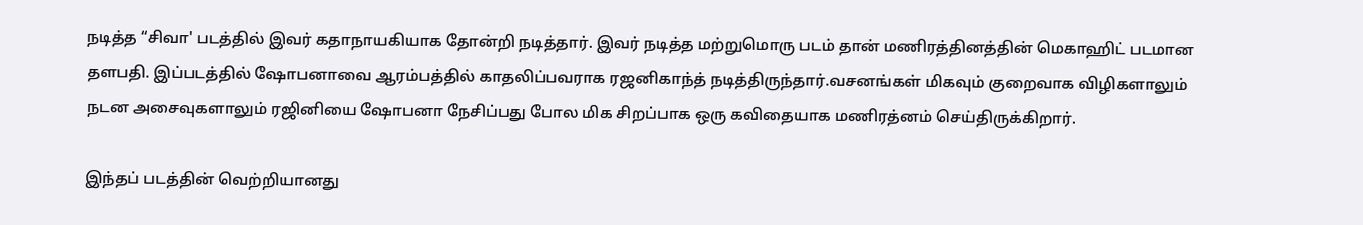நடித்த “சிவா' படத்தில் இவர் கதாநாயகியாக தோன்றி நடித்தார். இவர் நடித்த மற்றுமொரு படம் தான் மணிரத்தினத்தின் மெகாஹிட் படமான தளபதி. இப்படத்தில் ஷோபனாவை ஆரம்பத்தில் காதலிப்பவராக ரஜனிகாந்த் நடித்திருந்தார்.வசனங்கள் மிகவும் குறைவாக விழிகளாலும் நடன அசைவுகளாலும் ரஜினியை ஷோபனா நேசிப்பது போல மிக சிறப்பாக ஒரு கவிதையாக மணிரத்னம் செய்திருக்கிறார்.

இந்தப் படத்தின் வெற்றியானது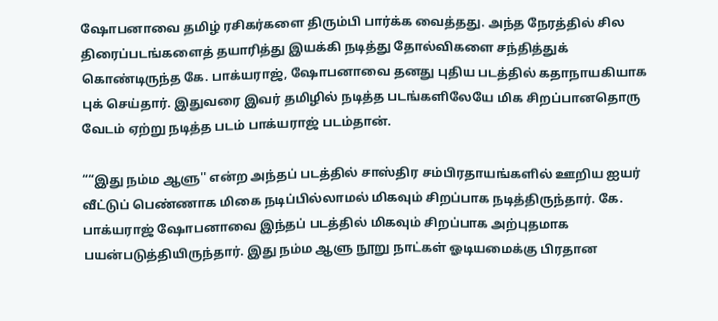ஷோபனாவை தமிழ் ரசிகர்களை திரும்பி பார்க்க வைத்தது. அந்த நேரத்தில் சில திரைப்படங்களைத் தயாரித்து இயக்கி நடித்து தோல்விகளை சந்தித்துக் கொண்டிருந்த கே. பாக்யராஜ், ஷோபனாவை தனது புதிய படத்தில் கதாநாயகியாக புக் செய்தார். இதுவரை இவர் தமிழில் நடித்த படங்களிலேயே மிக சிறப்பானதொரு வேடம் ஏற்று நடித்த படம் பாக்யராஜ் படம்தான்.

““இது நம்ம ஆளு'' என்ற அந்தப் படத்தில் சாஸ்திர சம்பிரதாயங்களில் ஊறிய ஐயர் வீட்டுப் பெண்ணாக மிகை நடிப்பில்லாமல் மிகவும் சிறப்பாக நடித்திருந்தார். கே. பாக்யராஜ் ஷோபனாவை இந்தப் படத்தில் மிகவும் சிறப்பாக அற்புதமாக பயன்படுத்தியிருந்தார். இது நம்ம ஆளு நூறு நாட்கள் ஓடியமைக்கு பிரதான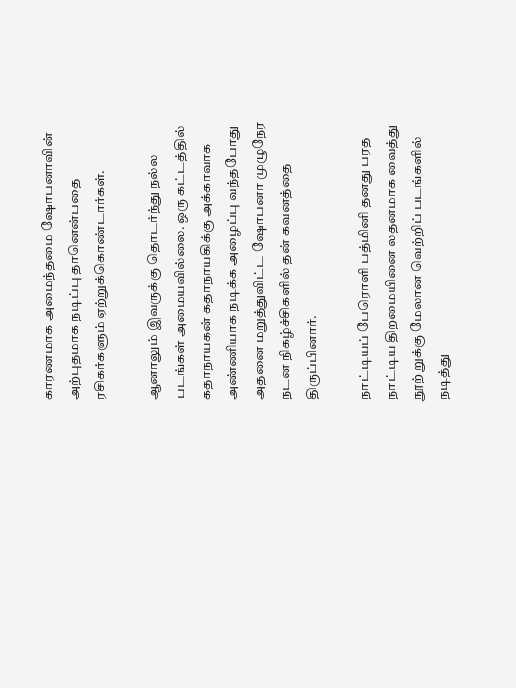காரணமாக அமைந்தமை ஷோபனாவின் அற்புதமாக நடிப்பு தானென்பதை ரசிகர்களும் ஏற்றுக்கொண்டார்கள்.

ஆனாலும் இவருக்கு தொடர்ந்து நல்ல படங்கள் அமையவில்லை. ஒரு கட்டத்தில் கதாநாயகன் கதாநாயகிக்கு அக்காவாக அண்ணியாக நடிக்க அழைப்பு வந்தபோது அதனை மறுத்துவிட்ட ஷோபனா முழுநேர நடன நிகழ்ச்சிகளில் தன் கவனத்தை திருப்பினார்.

நாட்டியப் பேரொளி பத்மினி தனது பரத நாட்டிய திறமையினை லதனமாக வைத்து நூற் றுக்கு மேலான வெற்றிப் படங்களில் நடித்து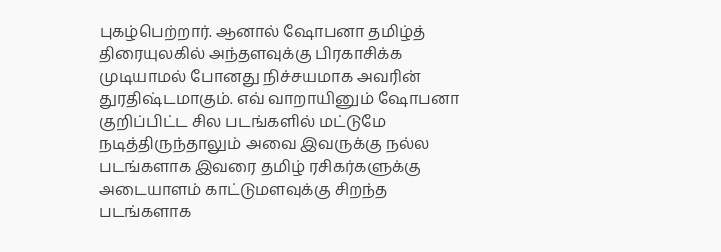புகழ்பெற்றார். ஆனால் ஷோபனா தமிழ்த் திரையுலகில் அந்தளவுக்கு பிரகாசிக்க முடியாமல் போனது நிச்சயமாக அவரின் துரதிஷ்டமாகும். எவ் வாறாயினும் ஷோபனா குறிப்பிட்ட சில படங்களில் மட்டுமே நடித்திருந்தாலும் அவை இவருக்கு நல்ல படங்களாக இவரை தமிழ் ரசிகர்களுக்கு அடையாளம் காட்டுமளவுக்கு சிறந்த படங்களாக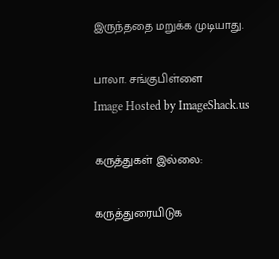இருந்ததை மறுக்க முடியாது.

பாலா. சங்குபிள்ளை
Image Hosted by ImageShack.us

கருத்துகள் இல்லை:

கருத்துரையிடுக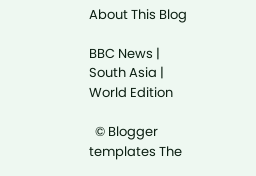About This Blog

BBC News | South Asia | World Edition

  © Blogger templates The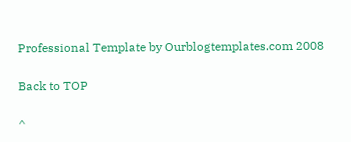Professional Template by Ourblogtemplates.com 2008

Back to TOP

^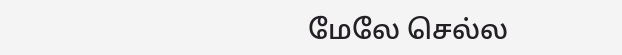மேலே செல்ல